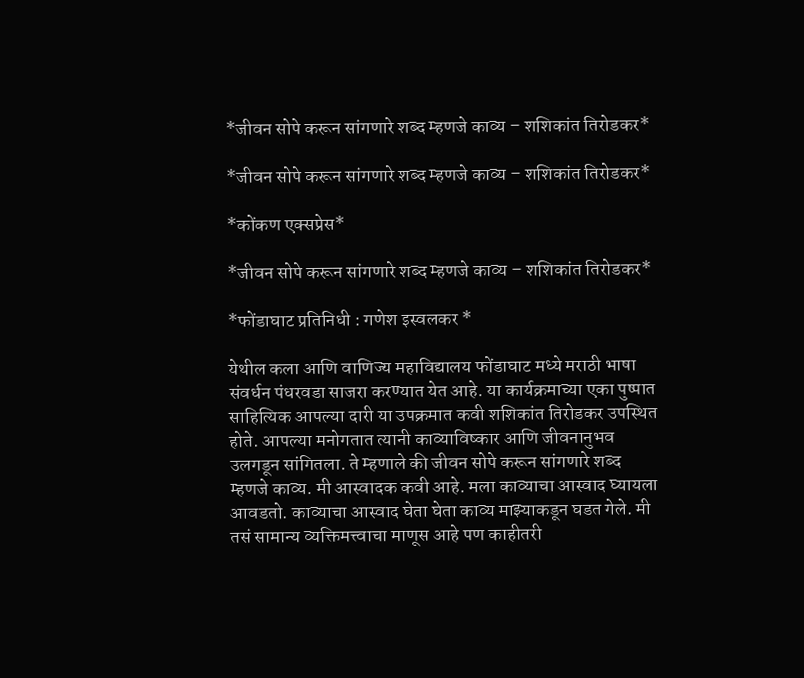*जीवन सोपे करून सांगणारे शब्द म्हणजे काव्य – शशिकांत तिरोडकर*

*जीवन सोपे करून सांगणारे शब्द म्हणजे काव्य – शशिकांत तिरोडकर*

*कोंकण एक्सप्रेस*

*जीवन सोपे करून सांगणारे शब्द म्हणजे काव्य – शशिकांत तिरोडकर*

*फोंडाघाट प्रतिनिधी : गणेश इस्वलकर *

येथील कला आणि वाणिज्य महाविद्यालय फोंडाघाट मध्ये मराठी भाषा संवर्धन पंधरवडा साजरा करण्यात येत आहे. या कार्यक्रमाच्या एका पुष्पात साहित्यिक आपल्या दारी या उपक्रमात कवी शशिकांत तिरोडकर उपस्थित होते. आपल्या मनोगतात त्यानी काव्याविष्कार आणि जीवनानुभव उलगडून सांगितला. ते म्हणाले की जीवन सोपे करून सांगणारे शब्द म्हणजे काव्य. मी आस्वादक कवी आहे. मला काव्याचा आस्वाद घ्यायला आवडतो. काव्याचा आस्वाद घेता घेता काव्य माझ्याकडून घडत गेले. मी तसं सामान्य व्यक्तिमत्त्वाचा माणूस आहे पण काहीतरी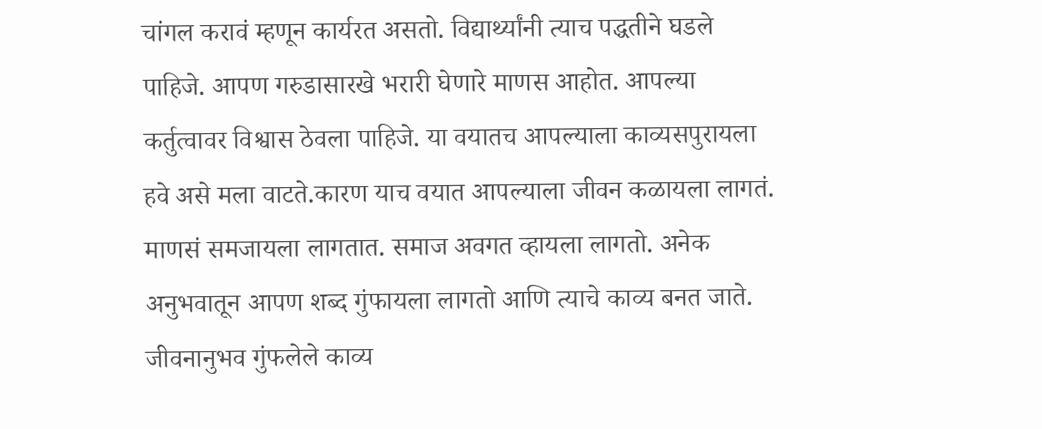चांगल करावं म्हणून कार्यरत असतो. विद्यार्थ्यांनी त्याच पद्धतीने घडले पाहिजे. आपण गरुडासारखे भरारी घेणारे माणस आहोत. आपल्या कर्तुत्वावर विश्वास ठेवला पाहिजे. या वयातच आपल्याला काव्यसपुरायला हवे असे मला वाटते.कारण याच वयात आपल्याला जीवन कळायला लागतं. माणसं समजायला लागतात. समाज अवगत व्हायला लागतो. अनेक अनुभवातून आपण शब्द गुंफायला लागतो आणि त्याचे काव्य बनत जाते. जीवनानुभव गुंफलेले काव्य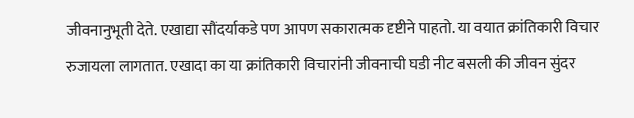जीवनानुभूती देते. एखाद्या सौंदर्याकडे पण आपण सकारात्मक दृष्टीने पाहतो. या वयात क्रांतिकारी विचार रुजायला लागतात. एखादा का या क्रांतिकारी विचारांनी जीवनाची घडी नीट बसली की जीवन सुंदर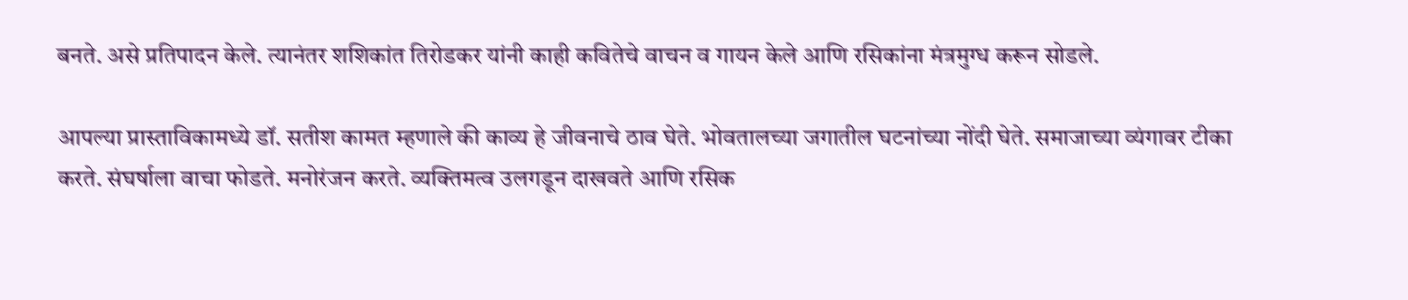बनते. असे प्रतिपादन केले. त्यानंतर शशिकांत तिरोडकर यांनी काही कवितेचे वाचन व गायन केले आणि रसिकांना मंत्रमुग्ध करून सोडले.

आपल्या प्रास्ताविकामध्ये डॉ. सतीश कामत म्हणाले की काव्य हे जीवनाचे ठाव घेते. भोवतालच्या जगातील घटनांच्या नोंदी घेते. समाजाच्या व्यंगावर टीका करते. संघर्षाला वाचा फोडते. मनोरंजन करते. व्यक्तिमत्व उलगडून दाखवते आणि रसिक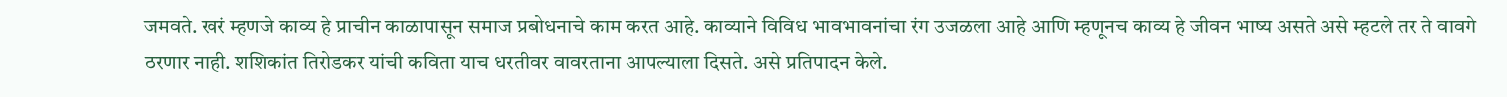जमवते. खरं म्हणजे काव्य हे प्राचीन काळापासून समाज प्रबोधनाचे काम करत आहे. काव्याने विविध भावभावनांचा रंग उजळला आहे आणि म्हणूनच काव्य हे जीवन भाष्य असते असे म्हटले तर ते वावगे ठरणार नाही. शशिकांत तिरोडकर यांची कविता याच धरतीवर वावरताना आपल्याला दिसते. असे प्रतिपादन केले.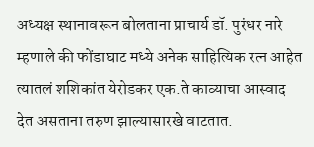अध्यक्ष स्थानावरून बोलताना प्राचार्य डॉ. पुरंधर नारे म्हणाले की फोंडाघाट मध्ये अनेक साहित्यिक रत्न आहेत त्यातलं शशिकांत येरोडकर एक.ते काव्याचा आस्वाद देत असताना तरुण झाल्यासारखे वाटतात.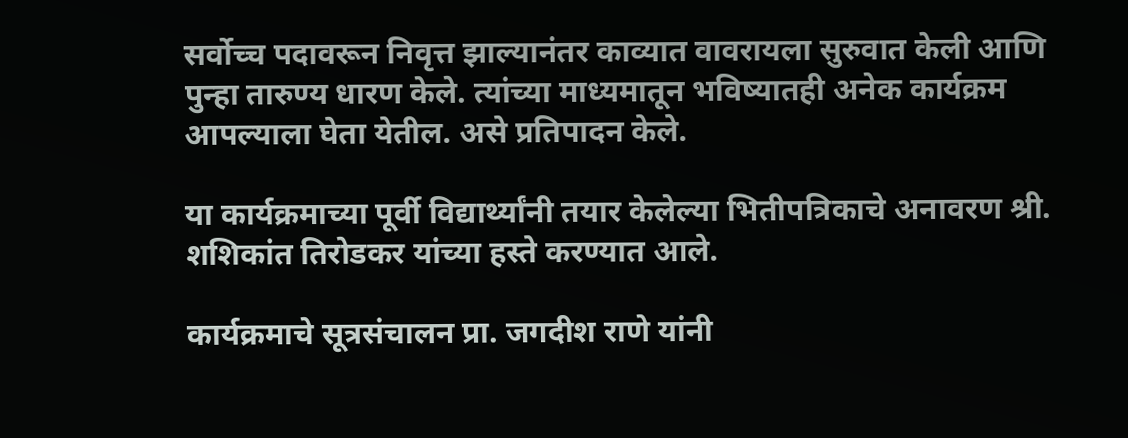सर्वोच्च पदावरून निवृत्त झाल्यानंतर काव्यात वावरायला सुरुवात केली आणि पुन्हा तारुण्य धारण केले. त्यांच्या माध्यमातून भविष्यातही अनेक कार्यक्रम आपल्याला घेता येतील. असे प्रतिपादन केले.

या कार्यक्रमाच्या पूर्वी विद्यार्थ्यांनी तयार केलेल्या भितीपत्रिकाचे अनावरण श्री. शशिकांत तिरोडकर यांच्या हस्ते करण्यात आले.

कार्यक्रमाचे सूत्रसंचालन प्रा. जगदीश राणे यांनी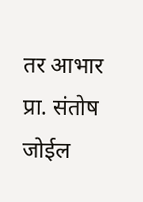तर आभार प्रा. संतोष जोईल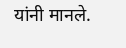यांनी मानले.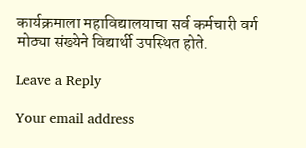कार्यक्रमाला महाविद्यालयाचा सर्व कर्मचारी वर्ग मोठ्या संख्येने विद्यार्थी उपस्थित होते.

Leave a Reply

Your email address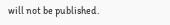will not be published.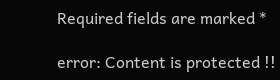Required fields are marked *

error: Content is protected !!